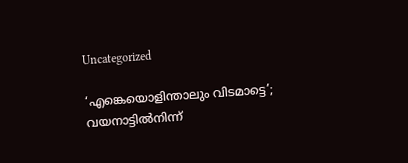Uncategorized

‘എങ്കെയൊളിന്താലും വിടമാട്ടെ’; വയനാട്ടിൽനിന്ന്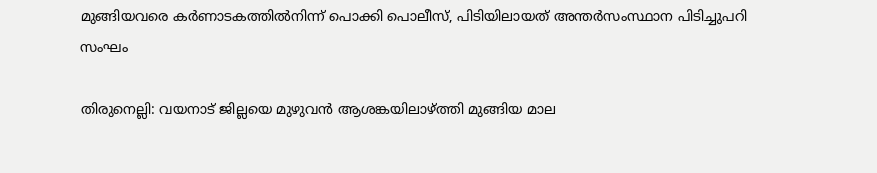മുങ്ങിയവരെ കര്‍ണാടകത്തിൽനിന്ന് പൊക്കി പൊലീസ്, പിടിയിലായത് അന്തർസംസ്ഥാന പിടിച്ചുപറി സംഘം

തിരുനെല്ലി: വയനാട് ജില്ലയെ മുഴുവന്‍ ആശങ്കയിലാഴ്ത്തി മുങ്ങിയ മാല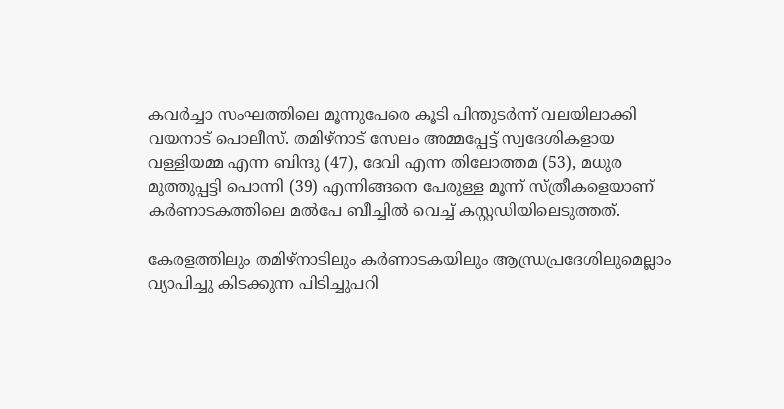കവര്‍ച്ചാ സംഘത്തിലെ മൂന്നുപേരെ കൂടി പിന്തുടര്‍ന്ന് വലയിലാക്കി വയനാട് പൊലീസ്. തമിഴ്‌നാട് സേലം അമ്മപ്പേട്ട് സ്വദേശികളായ വള്ളിയമ്മ എന്ന ബിന്ദു (47), ദേവി എന്ന തിലോത്തമ (53), മധുര മുത്തുപ്പട്ടി പൊന്നി (39) എന്നിങ്ങനെ പേരുള്ള മൂന്ന് സ്ത്രീകളെയാണ് കര്‍ണാടകത്തിലെ മല്‍പേ ബീച്ചില്‍ വെച്ച് കസ്റ്റഡിയിലെടുത്തത്.

കേരളത്തിലും തമിഴ്നാടിലും കര്‍ണാടകയിലും ആന്ധ്രപ്രദേശിലുമെല്ലാം വ്യാപിച്ചു കിടക്കുന്ന പിടിച്ചുപറി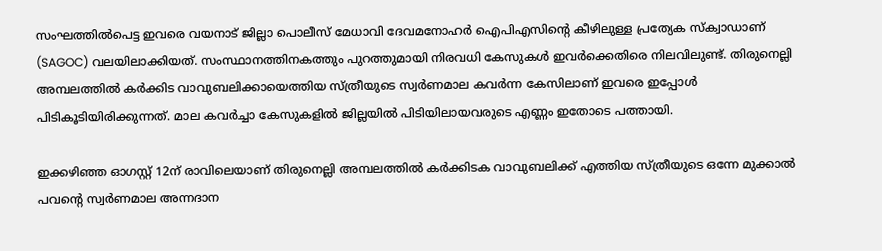സംഘത്തില്‍പെട്ട ഇവരെ വയനാട് ജില്ലാ പൊലീസ് മേധാവി ദേവമനോഹര്‍ ഐപിഎസിന്റെ കീഴിലുള്ള പ്രത്യേക സ്‌ക്വാഡാണ് (SAGOC) വലയിലാക്കിയത്. സംസ്ഥാനത്തിനകത്തും പുറത്തുമായി നിരവധി കേസുകള്‍ ഇവര്‍ക്കെതിരെ നിലവിലുണ്ട്. തിരുനെല്ലി അമ്പലത്തില്‍ കര്‍ക്കിട വാവുബലിക്കായെത്തിയ സ്ത്രീയുടെ സ്വര്‍ണമാല കവര്‍ന്ന കേസിലാണ് ഇവരെ ഇപ്പോള്‍ പിടികൂടിയിരിക്കുന്നത്. മാല കവര്‍ച്ചാ കേസുകളില്‍ ജില്ലയില്‍ പിടിയിലായവരുടെ എണ്ണം ഇതോടെ പത്തായി.

ഇക്കഴിഞ്ഞ ഓഗസ്റ്റ് 12ന് രാവിലെയാണ് തിരുനെല്ലി അമ്പലത്തില്‍ കര്‍ക്കിടക വാവുബലിക്ക് എത്തിയ സ്ത്രീയുടെ ഒന്നേ മുക്കാല്‍ പവന്റെ സ്വര്‍ണമാല അന്നദാന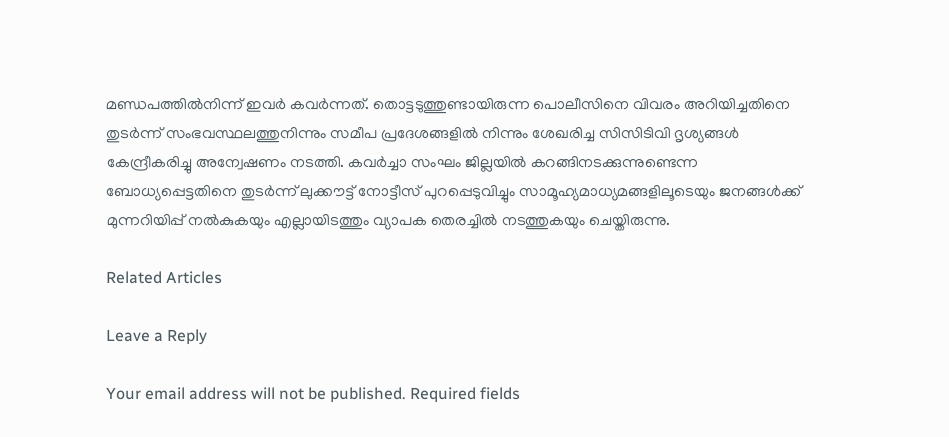മണ്ഡപത്തില്‍നിന്ന് ഇവര്‍ കവര്‍ന്നത്. തൊട്ടടുത്തുണ്ടായിരുന്ന പൊലീസിനെ വിവരം അറിയിച്ചതിനെ തുടര്‍ന്ന് സംഭവസ്ഥലത്തുനിന്നും സമീപ പ്രദേശങ്ങളില്‍ നിന്നും ശേഖരിച്ച സിസിടിവി ദൃശ്യങ്ങള്‍ കേന്ദ്രീകരിച്ചു അന്വേഷണം നടത്തി. കവര്‍ച്ചാ സംഘം ജില്ലയില്‍ കറങ്ങിനടക്കുന്നുണ്ടെന്ന ബോധ്യപ്പെട്ടതിനെ തുടര്‍ന്ന് ലുക്കൗട്ട് നോട്ടീസ് പുറപ്പെടുവിച്ചും സാമൂഹ്യമാധ്യമങ്ങളിലൂടെയും ജനങ്ങള്‍ക്ക് മുന്നറിയിപ്പ് നല്‍കുകയും എല്ലായിടത്തും വ്യാപക തെരച്ചില്‍ നടത്തുകയും ചെയ്തിരുന്നു.

Related Articles

Leave a Reply

Your email address will not be published. Required fields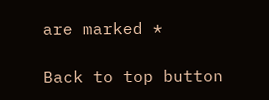are marked *

Back to top button